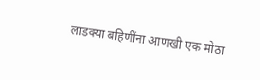लाडक्या बहिणींना आणखी एक मोठा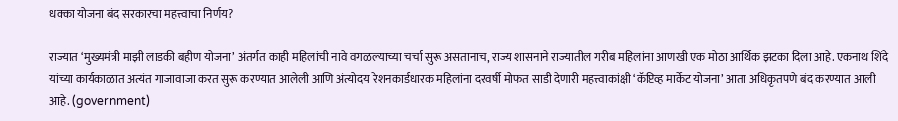धक्का योजना बंद सरकारचा महत्त्वाचा निर्णय?

राज्यात ‘मुख्यमंत्री माझी लाडकी बहीण योजना’ अंतर्गत काही महिलांची नावे वगळल्याच्या चर्चा सुरू असतानाच, राज्य शासनाने राज्यातील गरीब महिलांना आणखी एक मोठा आर्थिक झटका दिला आहे. एकनाथ शिंदे यांच्या कार्यकाळात अत्यंत गाजावाजा करत सुरू करण्यात आलेली आणि अंत्योदय रेशनकार्डधारक महिलांना दरवर्षी मोफत साडी देणारी महत्त्वाकांक्षी ‘कॅप्टिव्ह मार्केट योजना’ आता अधिकृतपणे बंद करण्यात आली आहे. (government)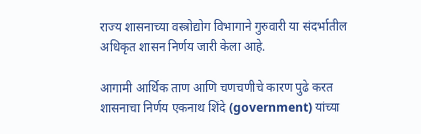राज्य शासनाच्या वस्त्रोद्योग विभागाने गुरुवारी या संदर्भातील अधिकृत शासन निर्णय जारी केला आहे.

आगामी आर्थिक ताण आणि चणचणीचे कारण पुढे करत शासनाचा निर्णय एकनाथ शिंदे (government) यांच्या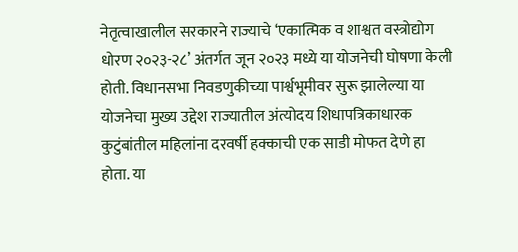नेतृत्वाखालील सरकारने राज्याचे ‘एकात्मिक व शाश्वत वस्त्रोद्योग धोरण २०२३-२८’ अंतर्गत जून २०२३ मध्ये या योजनेची घोषणा केली होती. विधानसभा निवडणुकीच्या पार्श्वभूमीवर सुरू झालेल्या या योजनेचा मुख्य उद्देश राज्यातील अंत्योदय शिधापत्रिकाधारक कुटुंबांतील महिलांना दरवर्षी हक्काची एक साडी मोफत देणे हा होता. या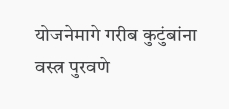योजनेमागे गरीब कुटुंबांना वस्त्र पुरवणे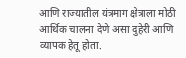आणि राज्यातील यंत्रमाग क्षेत्राला मोठी आर्थिक चालना देणे असा दुहेरी आणि व्यापक हेतू होता.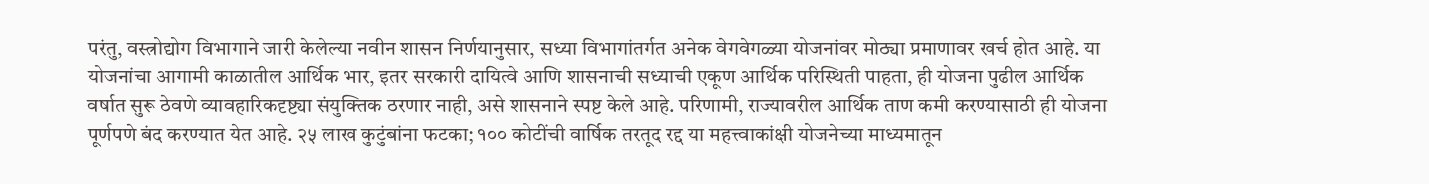परंतु, वस्त्रोद्योग विभागाने जारी केलेल्या नवीन शासन निर्णयानुसार, सध्या विभागांतर्गत अनेक वेगवेगळ्या योजनांवर मोठ्या प्रमाणावर खर्च होत आहे. या योजनांचा आगामी काळातील आर्थिक भार, इतर सरकारी दायित्वे आणि शासनाची सध्याची एकूण आर्थिक परिस्थिती पाहता, ही योजना पुढील आर्थिक वर्षात सुरू ठेवणे व्यावहारिकदृष्ट्या संयुक्तिक ठरणार नाही, असे शासनाने स्पष्ट केले आहे. परिणामी, राज्यावरील आर्थिक ताण कमी करण्यासाठी ही योजना पूर्णपणे बंद करण्यात येत आहे. २५ लाख कुटुंबांना फटका; १०० कोटींची वार्षिक तरतूद रद्द या महत्त्वाकांक्षी योजनेच्या माध्यमातून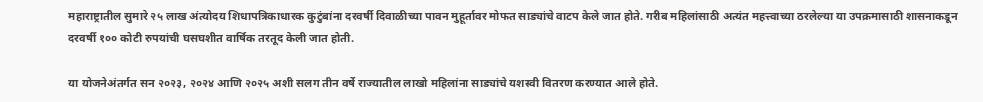महाराष्ट्रातील सुमारे २५ लाख अंत्योदय शिधापत्रिकाधारक कुटुंबांना दरवर्षी दिवाळीच्या पावन मुहूर्तावर मोफत साड्यांचे वाटप केले जात होते. गरीब महिलांसाठी अत्यंत महत्त्वाच्या ठरलेल्या या उपक्रमासाठी शासनाकडून दरवर्षी १०० कोटी रुपयांची घसघशीत वार्षिक तरतूद केली जात होती.

या योजनेअंतर्गत सन २०२३, २०२४ आणि २०२५ अशी सलग तीन वर्षे राज्यातील लाखो महिलांना साड्यांचे यशस्वी वितरण करण्यात आले होते.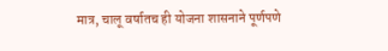मात्र, चालू वर्षातच ही योजना शासनाने पूर्णपणे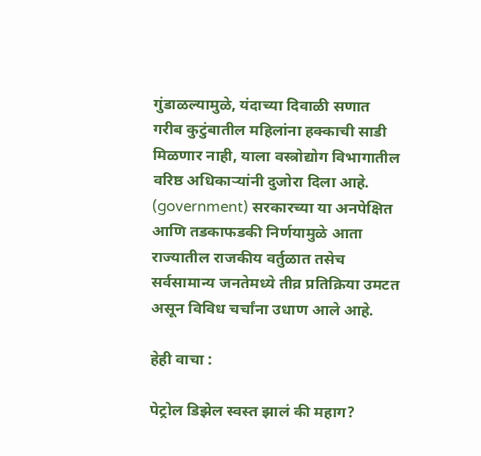गुंडाळल्यामुळे, यंदाच्या दिवाळी सणात गरीब कुटुंबातील महिलांना हक्काची साडी मिळणार नाही, याला वस्त्रोद्योग विभागातील वरिष्ठ अधिकाऱ्यांनी दुजोरा दिला आहे. (government) सरकारच्या या अनपेक्षित आणि तडकाफडकी निर्णयामुळे आता राज्यातील राजकीय वर्तुळात तसेच सर्वसामान्य जनतेमध्ये तीव्र प्रतिक्रिया उमटत असून विविध चर्चांना उधाण आले आहे.

हेही वाचा :

पेट्रोल डिझेल स्वस्त झालं की महाग?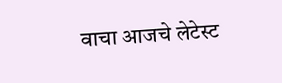वाचा आजचे लेटेस्ट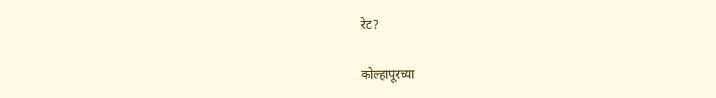रेट?

कोल्हापूरच्या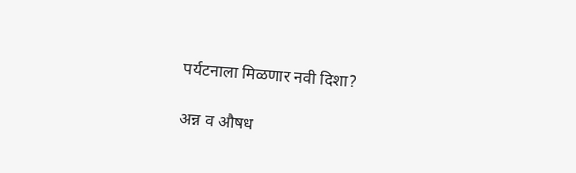पर्यटनाला मिळणार नवी दिशा?

अन्न व औषध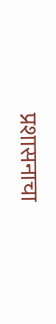प्रशासनाचा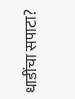धाडींचा सपाटा?